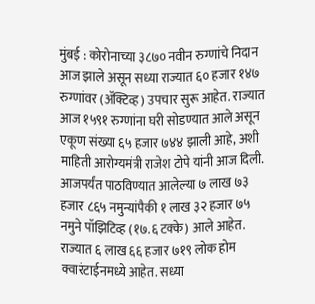मुंबई : कोरोनाच्या ३८७० नवीन रुग्णांचे निदान आज झाले असून सध्या राज्यात ६० हजार १४७ रुग्णांवर (ॲक्टिव्ह) उपचार सुरू आहेत. राज्यात आज १५९१ रुग्णांना घरी सोडण्यात आले असून एकूण संख्या ६५ हजार ७४४ झाली आहे, अशी माहिती आरोग्यमंत्री राजेश टोपे यांनी आज दिली.
आजपर्यंत पाठविण्यात आलेल्या ७ लाख ७३ हजार ८६५ नमुन्यांपैकी १ लाख ३२ हजार ७५ नमुने पॉझिटिव्ह (१७.६ टक्के) आले आहेत. राज्यात ६ लाख ६६ हजार ७१९ लोक होम क्वारंटाईनमध्ये आहेत. सध्या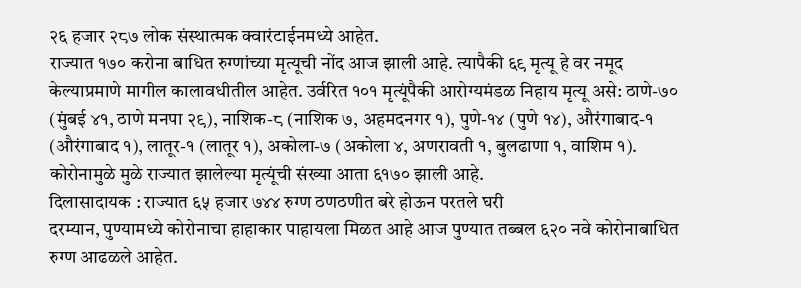२६ हजार २८७ लोक संस्थात्मक क्वारंटाईनमध्ये आहेत.
राज्यात १७० करोना बाधित रुग्णांच्या मृत्यूची नोंद आज झाली आहे. त्यापैकी ६९ मृत्यू हे वर नमूद केल्याप्रमाणे मागील कालावधीतील आहेत. उर्वरित १०१ मृत्यूंपैकी आरोग्यमंडळ निहाय मृत्यू असे: ठाणे-७० (मुंबई ४१, ठाणे मनपा २९), नाशिक-८ (नाशिक ७, अहमदनगर १), पुणे-१४ (पुणे १४), औरंगाबाद-१ (औरंगाबाद १), लातूर-१ (लातूर १), अकोला-७ (अकोला ४, अणरावती १, बुलढाणा १, वाशिम १). कोरोनामुळे मुळे राज्यात झालेल्या मृत्यूंची संख्या आता ६१७० झाली आहे.
दिलासादायक : राज्यात ६५ हजार ७४४ रुग्ण ठणठणीत बरे होऊन परतले घरी
दरम्यान, पुण्यामध्ये कोरोनाचा हाहाकार पाहायला मिळत आहे आज पुण्यात तब्बल ६२० नवे कोरोनाबाधित रुग्ण आढळले आहेत.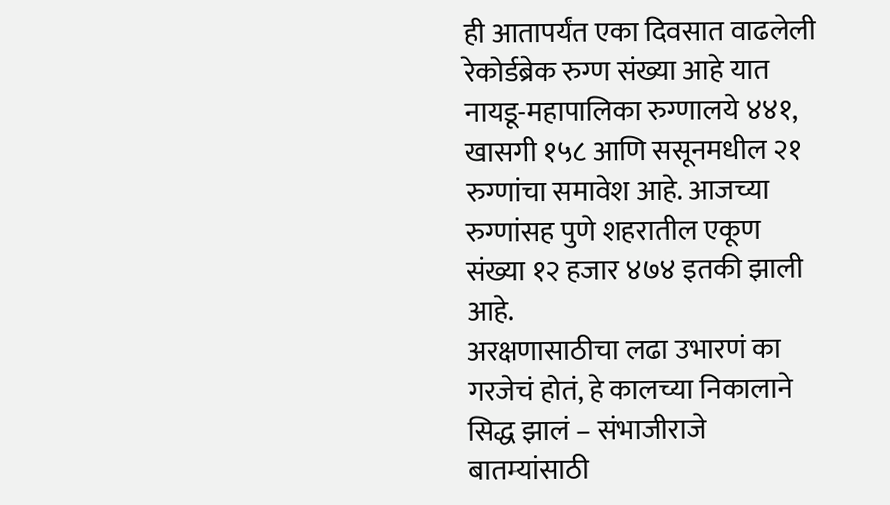ही आतापर्यंत एका दिवसात वाढलेली रेकोर्डब्रेक रुग्ण संख्या आहे यात नायडू-महापालिका रुग्णालये ४४१, खासगी १५८ आणि ससूनमधील २१ रुग्णांचा समावेश आहे. आजच्या रुग्णांसह पुणे शहरातील एकूण संख्या १२ हजार ४७४ इतकी झाली आहे.
अरक्षणासाठीचा लढा उभारणं का गरजेचं होतं, हे कालच्या निकालाने सिद्ध झालं – संभाजीराजे
बातम्यांसाठी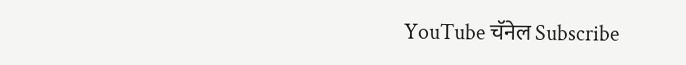YouTube चॅनेल Subscribe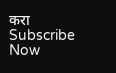करा
Subscribe Now